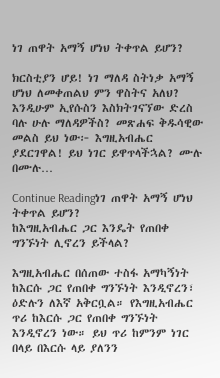ነገ ጠዋት አማኝ ሆነህ ትቀጥል ይሆን?

ክርስቲያን ሆይ! ነገ ማለዳ ስትነቃ አማኝ ሆነህ ለመቀጠልህ ምን ዋስትና አለህ? እንዲሁም ኢየሱስን እስክትገናኘው ድረስ ባሉ ሁሉ ማለዳዎችስ? መጽሐፍ ቅዱሳዊው መልስ ይህ ነው፦ እግዚአብሔር ያደርገዋል! ይህ ነገር ይዋጥላችኋል? ሙሉ በሙሉ…

Continue Readingነገ ጠዋት አማኝ ሆነህ ትቀጥል ይሆን?
ከእግዚአብሔር ጋር እንዴት የጠበቀ ግንኙነት ሊኖረን ይችላል?

እግዚአብሔር በሰጠው ተስፋ አማካኝነት ከእርሱ ጋር የጠበቀ ግንኙነት እንዲኖረን፣ ዕድሉን ለእኛ አቅርቧል። የእግዚአብሔር ጥሪ ከእርሱ ጋር የጠበቀ ግንኙነት እንዲኖረን ነው። ይህ ጥሪ ከምንም ነገር በላይ በእርሱ ላይ ያለንን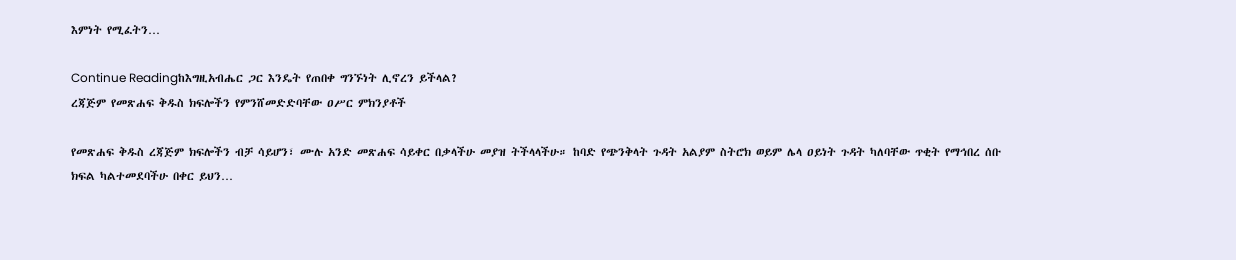እምነት የሚፈትን…

Continue Readingከእግዚአብሔር ጋር እንዴት የጠበቀ ግንኙነት ሊኖረን ይችላል?
ረጃጅም የመጽሐፍ ቅዱስ ክፍሎችን የምንሸመድድባቸው ዐሥር ምክንያቶች

የመጽሐፍ ቅዱስ ረጃጅም ክፍሎችን ብቻ ሳይሆን፣ ሙሉ አንድ መጽሐፍ ሳይቀር በቃላችሁ መያዝ ትችላላችሁ። ከባድ የጭንቅላት ጉዳት አልያም ስትሮክ ወይም ሌላ ዐይነት ጉዳት ካለባቸው ጥቂት የማኅበረ ሰቡ ክፍል ካልተመደባችሁ በቀር ይህን…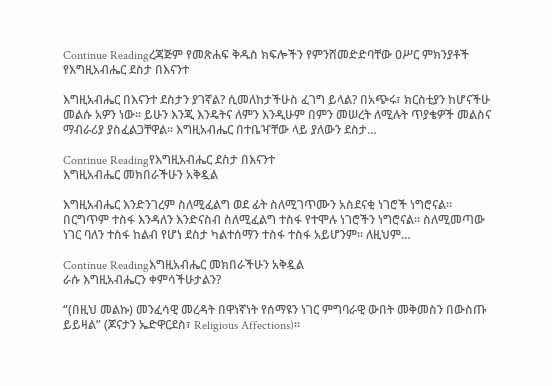Continue Readingረጃጅም የመጽሐፍ ቅዱስ ክፍሎችን የምንሸመድድባቸው ዐሥር ምክንያቶች
የእግዚአብሔር ደስታ በእናንተ

እግዚአብሔር በእናንተ ደስታን ያገኛል? ሲመለከታችሁስ ፈገግ ይላል? በአጭሩ፣ ክርስቲያን ከሆናችሁ መልሱ አዎን ነው። ይሁን እንጂ እንዴትና ለምን እንዲሁም በምን መሠረት ለሚሉት ጥያቄዎች መልስና ማብራሪያ ያስፈልጋቸዋል። እግዚአብሔር በተቤዣቸው ላይ ያለውን ደስታ…

Continue Readingየእግዚአብሔር ደስታ በእናንተ
እግዚአብሔር መክበራችሁን አቅዷል

እግዚአብሔር እንድንገረም ስለሚፈልግ ወደ ፊት ስለሚገጥሙን አስደናቂ ነገሮች ነግሮናል። በርግጥም ተስፋ እንዳለን እንድናስብ ስለሚፈልግ ተስፋ የተሞሉ ነገሮችን ነግሮናል። ስለሚመጣው ነገር ባለን ተስፋ ከልብ የሆነ ደስታ ካልተሰማን ተስፋ ተስፋ አይሆንም። ለዚህም…

Continue Readingእግዚአብሔር መክበራችሁን አቅዷል
ራሱ እግዚአብሔርን ቀምሳችሁታልን?

“(በዚህ መልኩ) መንፈሳዊ መረዳት በዋነኛነት የሰማዩን ነገር ምግባራዊ ውበት መቅመስን በውስጡ ይይዛል” (ጆናታን ኤድዋርደስ፣ Religious Affections)።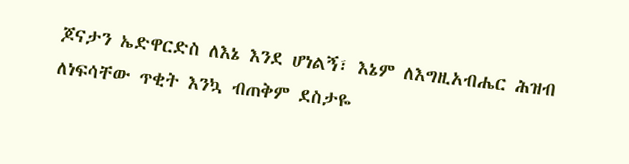ጆናታን ኤድዋርድስ ለእኔ እንደ ሆነልኝ፣ እኔም ለእግዚአብሔር ሕዝብ ለነፍሳቸው ጥቂት እንኳ ብጠቅም ደስታዬ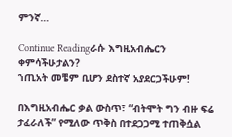ምንኛ…

Continue Readingራሱ እግዚአብሔርን ቀምሳችሁታልን?
ኀጢአት መቼም ቢሆን ደስተኛ አያደርጋችሁም!

በእግዚአብሔር ቃል ውስጥ፣ “ብትሞት ግን ብዙ ፍሬ ታፈራለች” የሚለው ጥቅስ በተደጋጋሚ ተጠቅሷል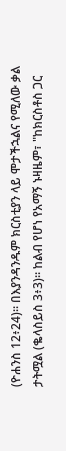(ዮሐንስ 12፥24)። በእያንዳንዱም ክርስቲያን ላይ ሞታችኋልና የሚለው ቃል ታትሟል (ቈላስይስ 3፥3)። ከልብ የሆነ የአማኝ ኑዛዜም፣ "ከክርስቶስ ጋር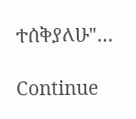ተሰቅያለሁ"…

Continue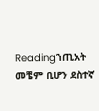Readingኀጢአት መቼም ቢሆን ደስተኛ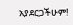አያደርጋችሁም!